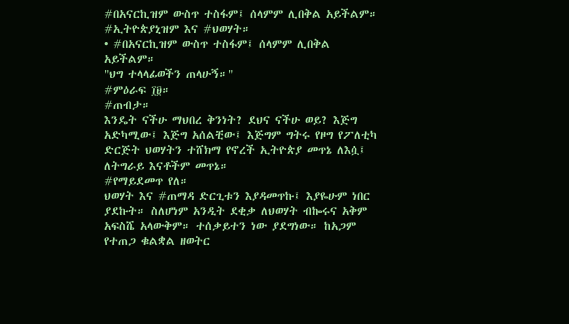#በአናርኪዝም ውስጥ ተስፋም፤ ሰላምም ሊበቅል አይችልም። #ኢትዮጵያኒዝም እና #ህወሃት።
• #በአናርኪዝም ውስጥ ተስፋም፤ ሰላምም ሊበቅል አይችልም።
"ህግ ተላላፊወችን ጠላሁኝ።"
#ምዕራፍ ፲፱።
#ጠብታ።
እንዴት ናችሁ ማህበረ ቅንነት? ደህና ናችሁ ወይ? እጅግ አድካሚው፤ እጅግ አሰልቺው፤ እጅግም ግትሩ የዞግ የፖለቲካ ድርጅት ህወሃትን ተሸክማ የኖረች ኢትዮጵያ መጥኔ ለእሷ፤ ለትግራይ እናቶችም መጥኔ።
#የማይደመጥ የለ።
ህወሃት እና #ጠማዳ ድርጊቱን እያዳመጥኩ፤ እያዬሁም ነበር ያደኩት። ስለሆነም አንዲት ደቂቃ ለህወሃት ብኰሩና አቅም አፍስሼ አላውቅም። ተሰቃይተን ነው ያደግነው። ከአጋም የተጠጋ ቁልቋል ዘወትር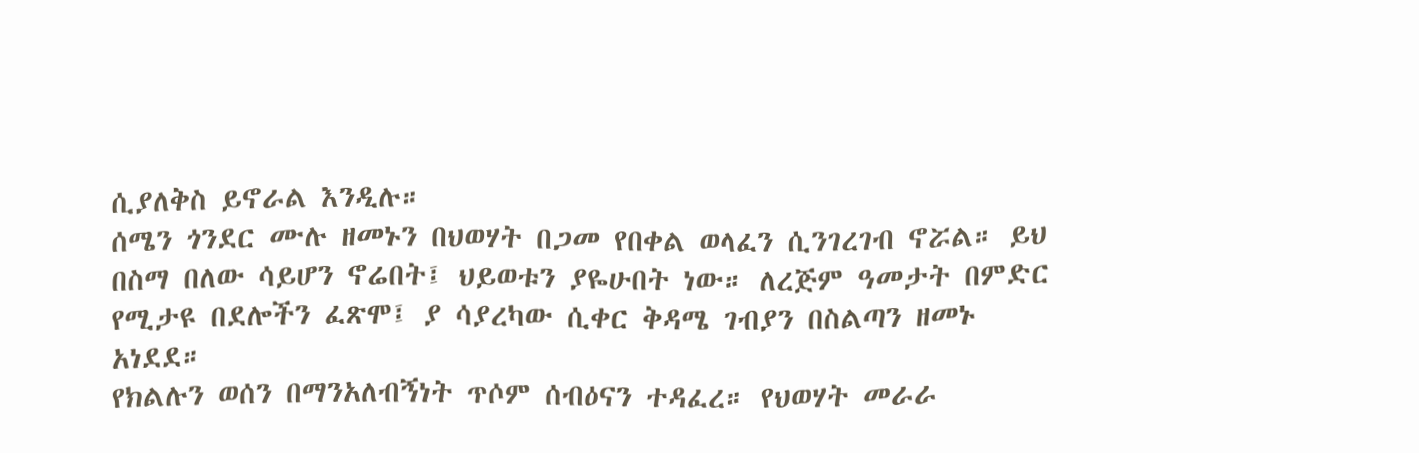ሲያለቅስ ይኖራል እንዲሉ።
ሰሜን ጎንደር ሙሉ ዘመኑን በህወሃት በጋመ የበቀል ወላፈን ሲንገረገብ ኖሯል። ይህ በስማ በለው ሳይሆን ኖሬበት፤ ህይወቱን ያዬሁበት ነው። ለረጅም ዓመታት በምድር የሚታዩ በደሎችን ፈጽሞ፤ ያ ሳያረካው ሲቀር ቅዳሜ ገብያን በስልጣን ዘመኑ አነደደ።
የክልሉን ወሰን በማንአለብኝነት ጥሶም ሰብዕናን ተዳፈረ። የህወሃት መራራ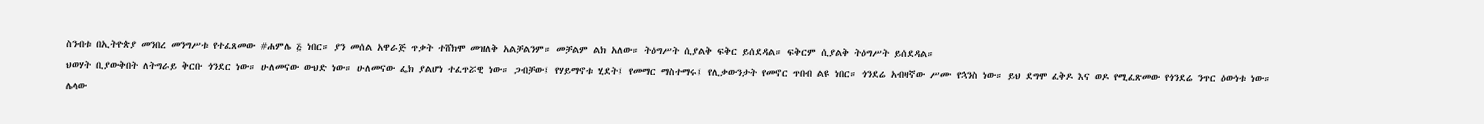ስንብቱ በኢትዮጵያ መንበረ መንግሥቱ የተፈጸመው #ሐምሌ ፭ ነበር። ያን መሰል አዋራጅ ጥቃት ተሸክሞ መዝለቅ አልቻልንም። መቻልም ልክ አለው። ትዕግሥት ሲያልቅ ፍቅር ይሰደዳል። ፍቅርም ሲያልቅ ትዕግሥት ይሰደዳል።
ህወሃት ቢያውቅበት ለትግራይ ቅርቡ ጎንደር ነው። ሁለመናው ውህድ ነው። ሁለመናው ፌክ ያልሆነ ተፈጥሯዊ ነው። ጋብቻው፤ የሃይማኖቱ ሂደት፤ የመማር ማስተማሩ፤ የሊቃውንታት የመኖር ጥበብ ልዩ ነበር። ጎንደሬ አብዛኛው ሥሙ የኋንስ ነው። ይህ ደግሞ ፈቅዶ እና ወዶ የሚፈጽመው የጎንደሬ ንጥር ዕውነቱ ነው።
ሌላው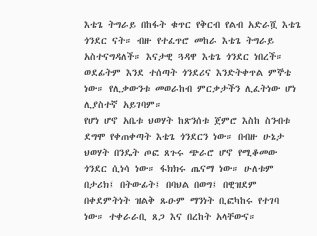እቴጌ ትግራይ በከፋት ቁጥር የቅርብ የልብ አድራሿ እቴጌ ጎንደር ናት። ብዙ የተፈጥሮ መከራ እቴጌ ትግራይ አስተናግዳለች። እናታዊ ጓዳዋ እቴጌ ጎንደር ነበረች። ወደፊትም እንደ ተሰጣት ጎንደሪና እንድትቀጥል ምኞቴ ነው። የሊቃውንቱ መወራከብ ምርቃታችን ሊፈትነው ሆነ ሊያስተኛ አይገባም።
የሆነ ሆኖ አቤቱ ህወሃት ከጽንሰቱ ጀምሮ እስከ ስንብቱ ደግሞ የቀጠቀጣት እቴጌ ጎንደርን ነው። በብዙ ሁኔታ ህወሃት በንዴት ጦፎ ጸጉሩ ጭራሮ ሆኖ የሚቆመው ጎንደር ሲነሳ ነው። ፋክክሩ ጤናማ ነው። ሁለቱም በታሪክ፤ በትውፊት፤ በባህል በወግ፤ በዊዝደም በቀደምትነት ዝልቅ ጹዑም ማንነት ቢፎካከሩ የተገባ ነው። ተቀራራቢ ጸጋ እና በረከት አላቸውና።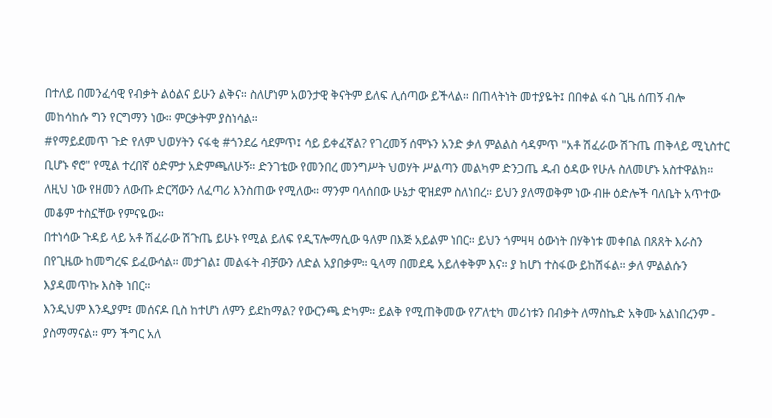በተለይ በመንፈሳዊ የብቃት ልዕልና ይሁን ልቅና። ስለሆነም አወንታዊ ቅናትም ይለፍ ሊሰጣው ይችላል። በጠላትነት መተያዬት፤ በበቀል ፋስ ጊዜ ሰጠኝ ብሎ መከሳከሱ ግን የርግማን ነው። ምርቃትም ያስነሳል።
#የማይደመጥ ጉድ የለም ህወሃትን ናፋቂ #ጎንደሬ ሳደምጥ፤ ሳይ ይቀፈኛል? የገረመኝ ሰሞኑን አንድ ቃለ ምልልስ ሳዳምጥ "አቶ ሽፈራው ሽጉጤ ጠቅላይ ሚኒስተር ቢሆኑ ኖሮ" የሚል ተረበኛ ዕድምታ አድምጫለሁኝ። ድንገቴው የመንበረ መንግሥት ህወሃት ሥልጣን መልካም ድንጋጤ ዱብ ዕዳው የሁሉ ስለመሆኑ አስተዋልክ።
ለዚህ ነው የዘመን ለውጡ ድርሻውን ለፈጣሪ እንስጠው የሚለው። ማንም ባላሰበው ሁኔታ ዊዝደም ስለነበረ። ይህን ያለማወቅም ነው ብዙ ዕድሎች ባለቤት አጥተው መቆም ተስኗቸው የምናዬው።
በተነሳው ጉዳይ ላይ አቶ ሽፈራው ሽጉጤ ይሁኑ የሚል ይለፍ የዲፕሎማሲው ዓለም በእጅ አይልም ነበር። ይህን ጎምዛዛ ዕውነት በሃቅነቱ መቀበል በጸጸት እራስን በየጊዜው ከመግረፍ ይፈውሳል። መታገል፤ መልፋት ብቻውን ለድል አያበቃም። ዒላማ በመደዴ አይለቀቅም እና። ያ ከሆነ ተስፋው ይከሽፋል። ቃለ ምልልሱን እያዳመጥኩ እስቅ ነበር።
እንዲህም እንዲያም፤ መሰናዶ ቢስ ከተሆነ ለምን ይደከማል? የውርንጫ ድካም። ይልቅ የሚጠቅመው የፖለቲካ መሪነቱን በብቃት ለማስኬድ አቅሙ አልነበረንም - ያስማማናል። ምን ችግር አለ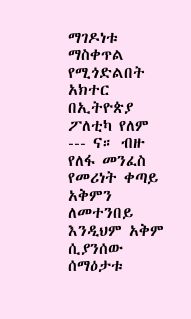ማገዶነቱ ማስቀጥል የሚጎድልበት አክተር በኢትዮጵያ ፖለቲካ የለም --- ና። ብዙ የለፋ መንፈስ የመሪነት ቀጣይ አቅምን ለመተንበይ እንዲህም አቅም ሲያንሰው ሰማዕታቱ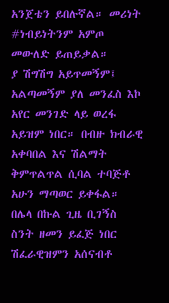አንጀቴን ይበሉኛል። መሪነት #ነብይነትንም አምጦ መውለድ ይጠይቃል።
ያ ሽግሽግ አይጥመኝም፤ አልጣመኝም ያለ መንፈስ እኮ አየር መንገድ ላይ ወረፋ አይዝም ነበር። በብዙ ክብራዊ አቀባበል እና ሽልማት ቅምጥልጥል ሲባል ተባጅቶ አሁን ማጣወር ይቀፋል። በሌላ በኩል ጊዜ ቢገኝስ ስንት ዘመን ይፈጅ ነበር ሽፈራዊዝምን አሰናብቶ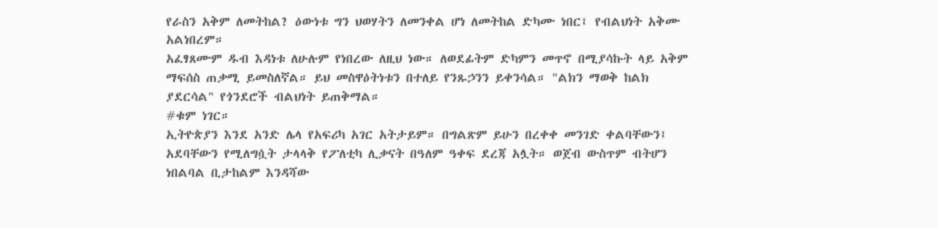የራስን አቅም ለመትከል? ዕውነቱ ግን ህወሃትን ለመንቀል ሆነ ለመትከል ድካሙ ነበር፤ የብልህነት አቅሙ አልነበረም።
አፈፃጸሙም ዱብ እዳነቱ ለሁሉም የነበረው ለዚህ ነው። ለወደፊትም ድካምን መጥኖ በሚያሳኩት ላይ አቅም ማፍሰስ ጠቃሚ ይመስለኛል። ይህ መስዋዕትነቱን በተለይ የንጹኃንን ይቀንሳል። "ልክን ማወቅ ከልክ ያደርሳል" የጎንደሮች ብልህነት ይጠቅማል።
#ቁም ነገር።
ኢትዮጵያን እንደ አንድ ሌላ የአፍሪካ አገር አትታይም። በግልጽም ይሁን በረቀቀ መንገድ ቀልባቸውን፤ አደባቸውን የሚለግሷት ታላላቅ የፖለቲካ ሊቃናት በዓለም ዓቀፍ ደረጃ አሏት። ወጀብ ውስጥም ብትሆን ነበልባል ቢታከልም እንዳሻው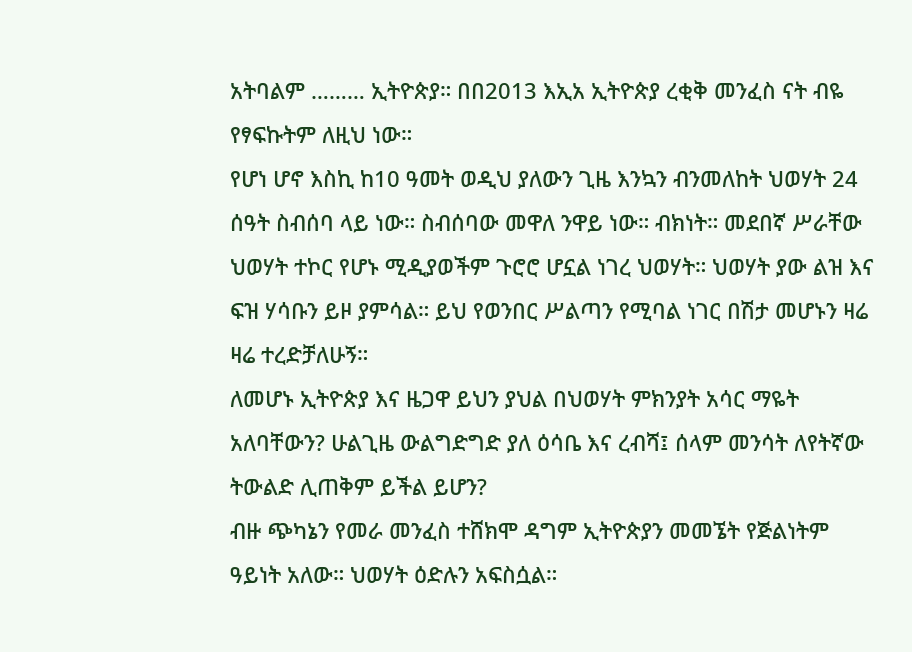አትባልም ……… ኢትዮጵያ። በበ2013 እኢአ ኢትዮጵያ ረቂቅ መንፈስ ናት ብዬ የፃፍኩትም ለዚህ ነው።
የሆነ ሆኖ እስኪ ከ10 ዓመት ወዲህ ያለውን ጊዜ እንኳን ብንመለከት ህወሃት 24 ሰዓት ስብሰባ ላይ ነው። ስብሰባው መዋለ ንዋይ ነው። ብክነት። መደበኛ ሥራቸው ህወሃት ተኮር የሆኑ ሚዲያወችም ጉሮሮ ሆኗል ነገረ ህወሃት። ህወሃት ያው ልዝ እና ፍዝ ሃሳቡን ይዞ ያምሳል። ይህ የወንበር ሥልጣን የሚባል ነገር በሽታ መሆኑን ዛሬ ዛሬ ተረድቻለሁኝ።
ለመሆኑ ኢትዮጵያ እና ዜጋዋ ይህን ያህል በህወሃት ምክንያት አሳር ማዬት አለባቸውን? ሁልጊዜ ውልግድግድ ያለ ዕሳቤ እና ረብሻ፤ ሰላም መንሳት ለየትኛው ትውልድ ሊጠቅም ይችል ይሆን?
ብዙ ጭካኔን የመራ መንፈስ ተሸክሞ ዳግም ኢትዮጵያን መመኜት የጅልነትም ዓይነት አለው። ህወሃት ዕድሉን አፍስሷል።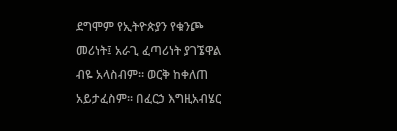ደግሞም የኢትዮጵያን የቁንጮ መሪነት፤ አራጊ ፈጣሪነት ያገኜዋል ብዬ አላስብም። ወርቅ ከቀለጠ አይታፈስም። በፈርኃ እግዚአብሄር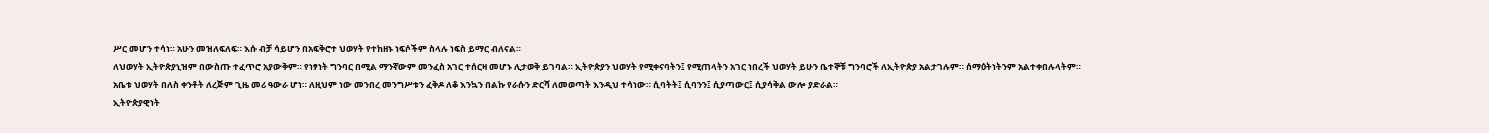ሥር መሆን ተሳነ። አሁን መዝለፍለፍ። እሱ ብቻ ሳይሆን በአፍቅሮተ ህወሃት የተከዘኑ ነፍሶችም ስላሉ ነፍስ ይማር ብለናል።
ለህወሃት ኢትዮጵያኒዝም በውስጡ ተፈጥሮ አያውቅም። የነፃነት ግንባር በሚል ማንኛውም መንፈስ አገር ተሰርዛ መሆኑ ሊታወቅ ይገባል። ኢትዮጵያን ህወሃት የሚቀናባትን፤ የሚጠላትን አገር ነበረች ህወሃት ይሁን ቤተኞቹ ግንባሮች ለኢትዮጵያ አልታገሉም። ሰማዕትነትንም አልተቀበሉላትም።
አቤቱ ህወሃት በለስ ቀንቶት ለረጅም ጊዜ መሪ ዓውራ ሆነ። ለዚህም ነው መንበረ መንግሥቱን ፈቅዶ ለቆ እንኳን በልኩ የራሱን ድርሻ ለመወጣት እንዲህ ተሳነው። ሲባትት፤ ሲባንን፤ ሲያጣውር፤ ሲያሳቅል ውሎ ያድራል።
ኢትዮጵያዊነት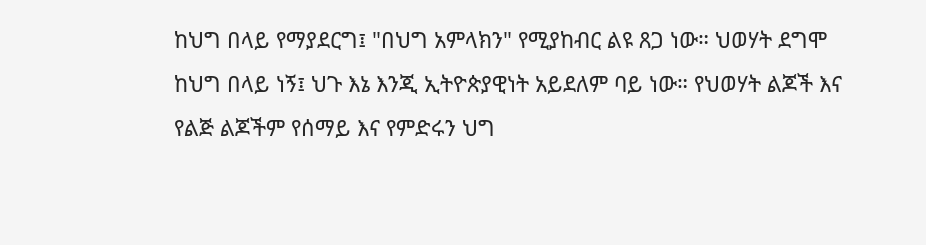ከህግ በላይ የማያደርግ፤ "በህግ አምላክን" የሚያከብር ልዩ ጸጋ ነው። ህወሃት ደግሞ ከህግ በላይ ነኝ፤ ህጉ እኔ እንጂ ኢትዮጵያዊነት አይደለም ባይ ነው። የህወሃት ልጆች እና የልጅ ልጆችም የሰማይ እና የምድሩን ህግ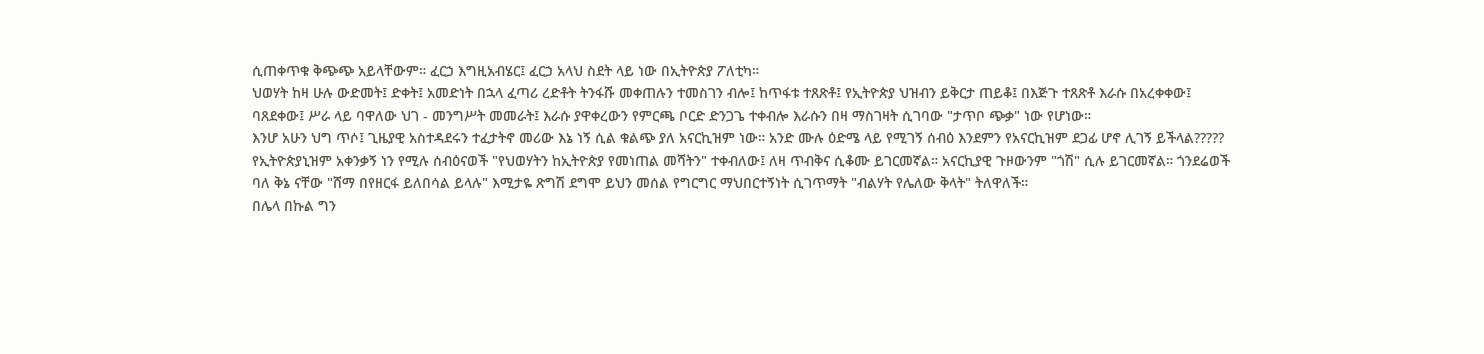ሲጠቀጥቁ ቅጭጭ አይላቸውም። ፈርኃ እግዚአብሄር፤ ፈርኃ አላህ ስደት ላይ ነው በኢትዮጵያ ፖለቲካ።
ህወሃት ከዛ ሁሉ ውድመት፤ ድቀት፤ አመድነት በኋላ ፈጣሪ ረድቶት ትንፋሹ መቀጠሉን ተመስገን ብሎ፤ ከጥፋቱ ተጸጽቶ፤ የኢትዮጵያ ህዝብን ይቅርታ ጠይቆ፤ በእጅጉ ተጸጽቶ እራሱ በአረቀቀው፤ ባጸደቀው፤ ሥራ ላይ ባዋለው ህገ - መንግሥት መመራት፤ እራሱ ያዋቀረውን የምርጫ ቦርድ ድንጋጌ ተቀብሎ እራሱን በዛ ማስገዛት ሲገባው "ታጥቦ ጭቃ" ነው የሆነው።
እንሆ አሁን ህግ ጥሶ፤ ጊዜያዊ አስተዳደሩን ተፈታትኖ መሪው እኔ ነኝ ሲል ቁልጭ ያለ አናርኪዝም ነው። አንድ ሙሉ ዕድሜ ላይ የሚገኝ ሰብዕ እንደምን የአናርኪዝም ደጋፊ ሆኖ ሊገኝ ይችላል?????
የኢትዮጵያኒዝም አቀንቃኝ ነን የሚሉ ሰብዕናወች "የህወሃትን ከኢትዮጵያ የመነጠል መሻትን" ተቀብለው፤ ለዛ ጥብቅና ሲቆሙ ይገርመኛል። አናርኪያዊ ጉዞውንም "ጎሽ" ሲሉ ይገርመኛል። ጎንደሬወች ባለ ቅኔ ናቸው "ሸማ በየዘርፋ ይለበሳል ይላሉ" እሚታዬ ጽግሽ ደግሞ ይህን መሰል የግርግር ማህበርተኝነት ሲገጥማት "ብልሃት የሌለው ቅላት" ትለዋለች።
በሌላ በኩል ግን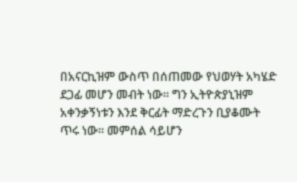በአናርኪዝም ውስጥ በሰጠመው የህወሃት አካሄድ ደጋፊ መሆን መብት ነው። ግን ኢትዮጵያኒዝም አቀንቃኝነቱን እንደ ቅርፊት ማድረጉን ቢያቆሙት ጥሩ ነው። መምሰል ሳይሆን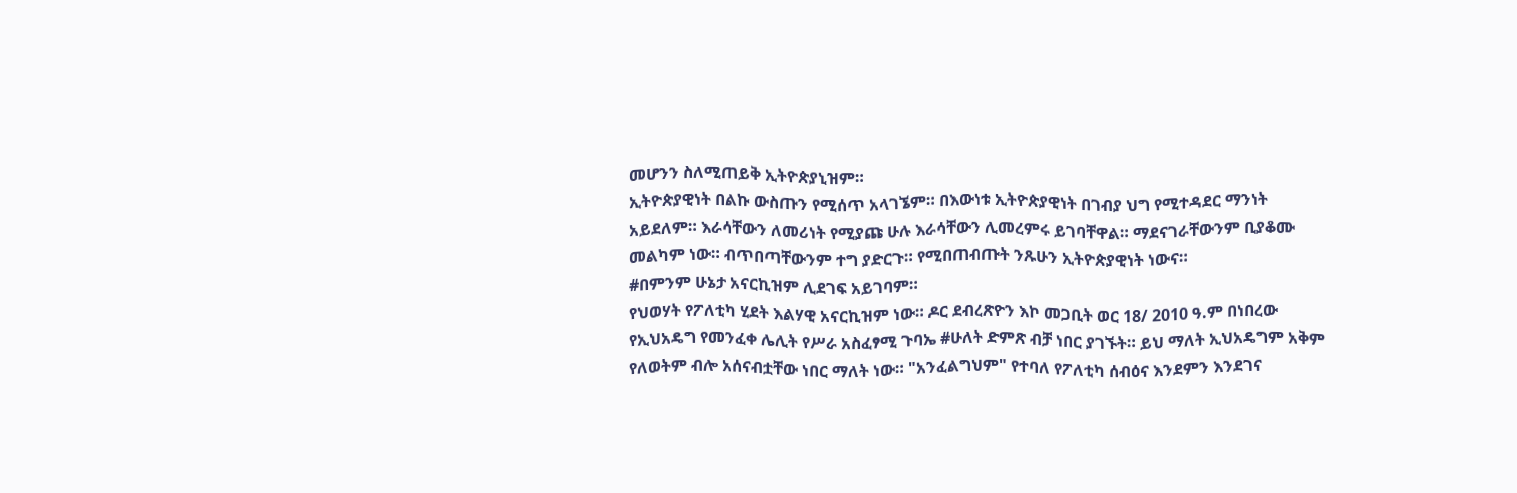መሆንን ስለሚጠይቅ ኢትዮጵያኒዝም።
ኢትዮጵያዊነት በልኩ ውስጡን የሚሰጥ አላገኜም። በእውነቱ ኢትዮጵያዊነት በገብያ ህግ የሚተዳደር ማንነት አይደለም። እራሳቸውን ለመሪነት የሚያጩ ሁሉ እራሳቸውን ሊመረምሩ ይገባቸዋል። ማደናገራቸውንም ቢያቆሙ መልካም ነው። ብጥበጣቸውንም ተግ ያድርጉ። የሚበጠብጡት ንጹሁን ኢትዮጵያዊነት ነውና።
#በምንም ሁኔታ አናርኪዝም ሊደገፍ አይገባም።
የህወሃት የፖለቲካ ሂደት እልሃዊ አናርኪዝም ነው። ዶር ደብረጽዮን እኮ መጋቢት ወር 18/ 2010 ዓ.ም በነበረው የኢህአዴግ የመንፈቀ ሌሊት የሥራ አስፈፃሚ ጉባኤ #ሁለት ድምጽ ብቻ ነበር ያገኙት። ይህ ማለት ኢህአዴግም አቅም የለወትም ብሎ አሰናብቷቸው ነበር ማለት ነው። "አንፈልግህም" የተባለ የፖለቲካ ሰብዕና እንደምን እንደገና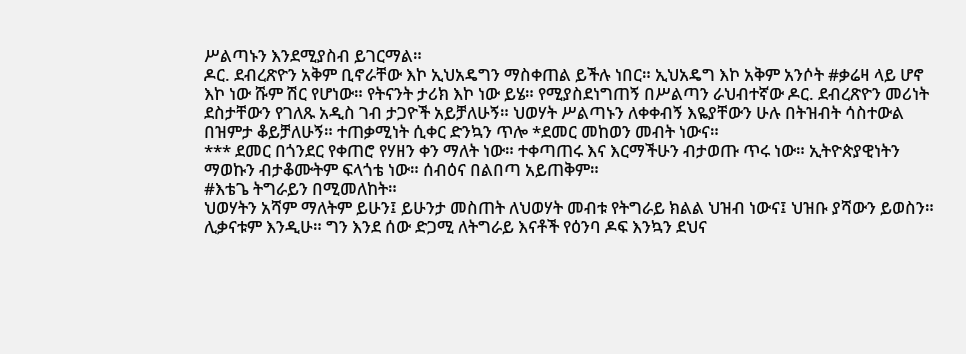ሥልጣኑን እንደሚያስብ ይገርማል።
ዶር. ደብረጽዮን አቅም ቢኖራቸው እኮ ኢህአዴግን ማስቀጠል ይችሉ ነበር። ኢህአዴግ እኮ አቅም አንሶት #ቃሬዛ ላይ ሆኖ እኮ ነው ሹም ሽር የሆነው። የትናንት ታሪክ እኮ ነው ይሄ። የሚያስደነግጠኝ በሥልጣን ራህብተኛው ዶር. ደብረጽዮን መሪነት ደስታቸውን የገለጹ አዲስ ገብ ታጋዮች አይቻለሁኝ። ህወሃት ሥልጣኑን ለቀቀብኝ እዬያቸውን ሁሉ በትዝብት ሳስተውል በዝምታ ቆይቻለሁኝ። ተጠቃሚነት ሲቀር ድንኳን ጥሎ *ደመር መከወን መብት ነውና።
*** ደመር በጎንደር የቀጠሮ የሃዘን ቀን ማለት ነው። ተቀጣጠሩ እና እርማችሁን ብታወጡ ጥሩ ነው። ኢትዮጵያዊነትን ማወኩን ብታቆሙትም ፍላጎቴ ነው። ሰብዕና በልበጣ አይጠቅም።
#እቴጌ ትግራይን በሚመለከት።
ህወሃትን አሻም ማለትም ይሁን፤ ይሁንታ መስጠት ለህወሃት መብቱ የትግራይ ክልል ህዝብ ነውና፤ ህዝቡ ያሻውን ይወስን። ሊቃናቱም እንዲሁ። ግን እንደ ሰው ድጋሚ ለትግራይ እናቶች የዕንባ ዶፍ እንኳን ደህና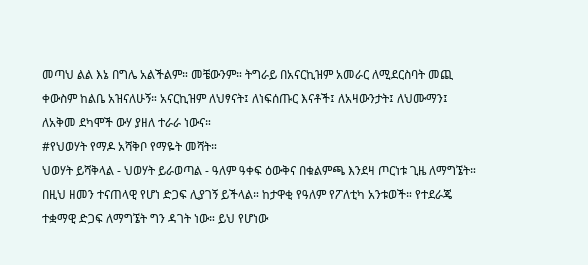መጣህ ልል እኔ በግሌ አልችልም። መቼውንም። ትግራይ በአናርኪዝም አመራር ለሚደርስባት መጪ ቀውስም ከልቤ አዝናለሁኝ። አናርኪዝም ለህፃናት፤ ለነፍሰጡር እናቶች፤ ለአዛውንታት፤ ለህሙማን፤ ለአቅመ ደካሞች ውሃ ያዘለ ተራራ ነውና።
#የህወሃት የማዶ አሻቅቦ የማዬት መሻት።
ህወሃት ይሻቅላል - ህወሃት ይራወጣል - ዓለም ዓቀፍ ዕውቅና በቁልምጫ እንደዛ ጦርነቱ ጊዜ ለማግኜት። በዚህ ዘመን ተናጠላዊ የሆነ ድጋፍ ሊያገኝ ይችላል። ከታዋቂ የዓለም የፖለቲካ አንቱወች። የተደራጄ ተቋማዊ ድጋፍ ለማግኜት ግን ዳገት ነው። ይህ የሆነው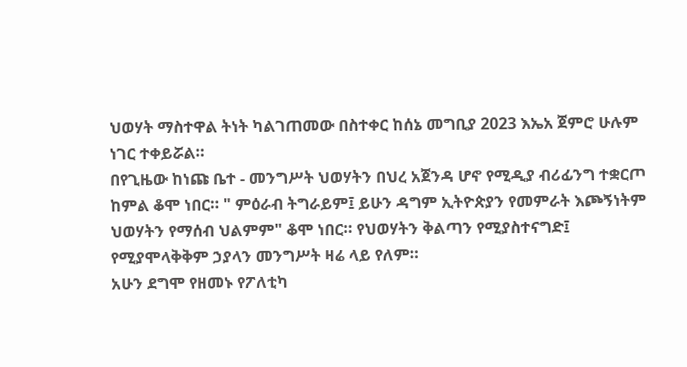ህወሃት ማስተዋል ትነት ካልገጠመው በስተቀር ከሰኔ መግቢያ 2023 እኤአ ጀምሮ ሁሉም ነገር ተቀይሯል።
በየጊዜው ከነጩ ቤተ - መንግሥት ህወሃትን በህረ አጀንዳ ሆኖ የሚዲያ ብሪፊንግ ተቋርጦ ከምል ቆሞ ነበር። " ምዕራብ ትግራይም፤ ይሁን ዳግም ኢትዮጵያን የመምራት እጮኝነትም ህወሃትን የማሰብ ህልምም" ቆሞ ነበር። የህወሃትን ቅልጣን የሚያስተናግድ፤ የሚያሞላቅቅም ኃያላን መንግሥት ዛሬ ላይ የለም።
አሁን ደግሞ የዘመኑ የፖለቲካ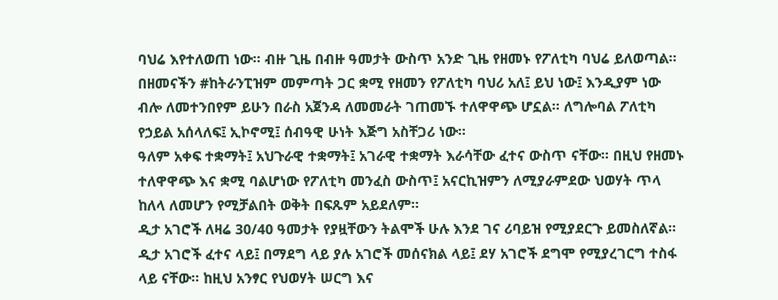ባህሬ እየተለወጠ ነው። ብዙ ጊዜ በብዙ ዓመታት ውስጥ አንድ ጊዜ የዘመኑ የፖለቲካ ባህሬ ይለወጣል። በዘመናችን #ከትራንፒዝም መምጣት ጋር ቋሚ የዘመን የፖለቲካ ባህሪ አለ፤ ይህ ነው፤ እንዲያም ነው ብሎ ለመተንበየም ይሁን በራስ አጀንዳ ለመመራት ገጠመኙ ተለዋዋጭ ሆኗል። ለግሎባል ፖለቲካ የኃይል አሰላለፍ፤ ኢኮኖሚ፤ ሰብዓዊ ሁነት እጅግ አስቸጋሪ ነው።
ዓለም አቀፍ ተቋማት፤ አህጉራዊ ተቋማት፤ አገራዊ ተቋማት እራሳቸው ፈተና ውስጥ ናቸው። በዚህ የዘመኑ ተለዋዋጭ እና ቋሚ ባልሆነው የፖለቲካ መንፈስ ውስጥ፤ አናርኪዝምን ለሚያራምደው ህወሃት ጥላ ከለላ ለመሆን የሚቻልበት ወቅት በፍጹም አይደለም።
ዲታ አገሮች ለዛሬ 30/40 ዓመታት የያዟቸውን ትልሞች ሁሉ እንደ ገና ሪባይዝ የሚያደርጉ ይመስለኛል። ዲታ አገሮች ፈተና ላይ፤ በማደግ ላይ ያሉ አገሮች መሰናክል ላይ፤ ደሃ አገሮች ደግሞ የሚያረገርግ ተስፋ ላይ ናቸው። ከዚህ አንፃር የህወሃት ሠርግ እና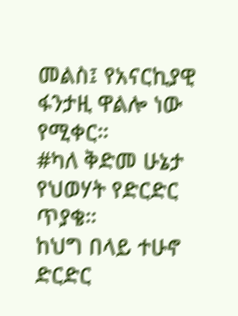መልስ፤ የአናርኪያዊ ፋንታዚ ዋልሎ ነው የሚቀር።
#ካለ ቅድመ ሁኔታ የህወሃት የድርድር ጥያቄ።
ከህግ በላይ ተሁኖ ድርድር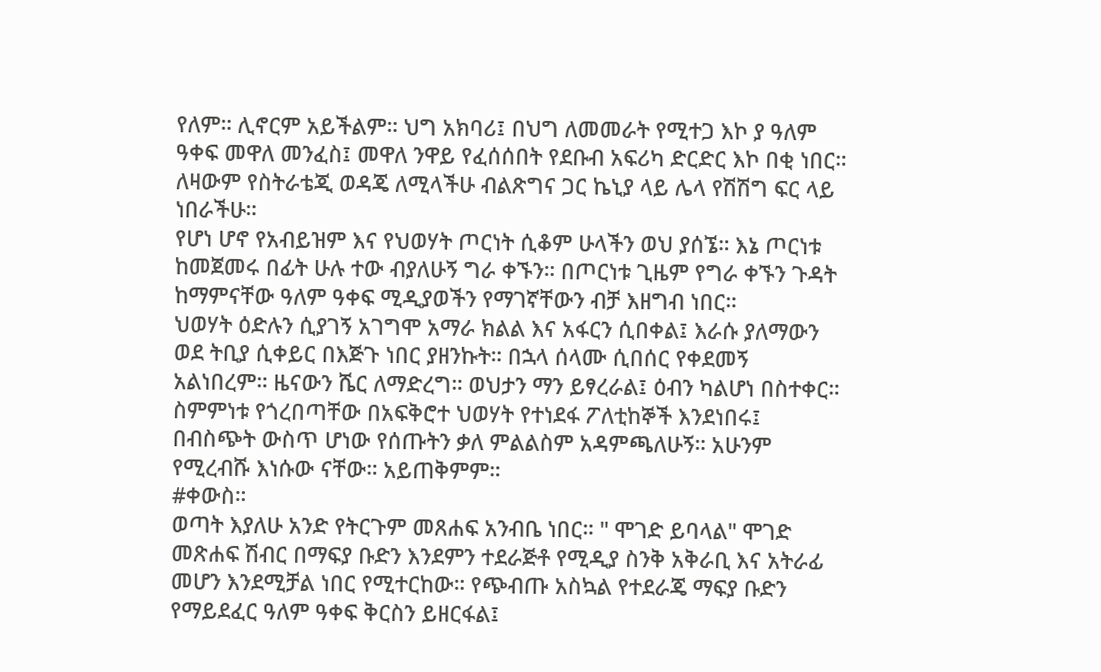የለም። ሊኖርም አይችልም። ህግ አክባሪ፤ በህግ ለመመራት የሚተጋ እኮ ያ ዓለም ዓቀፍ መዋለ መንፈስ፤ መዋለ ንዋይ የፈሰሰበት የደቡብ አፍሪካ ድርድር እኮ በቂ ነበር። ለዛውም የስትራቴጂ ወዳጄ ለሚላችሁ ብልጽግና ጋር ኬኒያ ላይ ሌላ የሽሽግ ፍር ላይ ነበራችሁ።
የሆነ ሆኖ የአብይዝም እና የህወሃት ጦርነት ሲቆም ሁላችን ወህ ያሰኜ። እኔ ጦርነቱ ከመጀመሩ በፊት ሁሉ ተው ብያለሁኝ ግራ ቀኙን። በጦርነቱ ጊዜም የግራ ቀኙን ጉዳት ከማምናቸው ዓለም ዓቀፍ ሚዲያወችን የማገኛቸውን ብቻ እዘግብ ነበር።
ህወሃት ዕድሉን ሲያገኝ አገግሞ አማራ ክልል እና አፋርን ሲበቀል፤ እራሱ ያለማውን ወደ ትቢያ ሲቀይር በእጅጉ ነበር ያዘንኩት። በኋላ ሰላሙ ሲበሰር የቀደመኝ አልነበረም። ዜናውን ሼር ለማድረግ። ወህታን ማን ይፃረራል፤ ዕብን ካልሆነ በስተቀር። ስምምነቱ የጎረበጣቸው በአፍቅሮተ ህወሃት የተነደፋ ፖለቲከኞች እንደነበሩ፤ በብስጭት ውስጥ ሆነው የሰጡትን ቃለ ምልልስም አዳምጫለሁኝ። አሁንም የሚረብሹ እነሱው ናቸው። አይጠቅምም።
#ቀውስ።
ወጣት እያለሁ አንድ የትርጉም መጸሐፍ አንብቤ ነበር። " ሞገድ ይባላል" ሞገድ መጽሐፍ ሽብር በማፍያ ቡድን እንደምን ተደራጅቶ የሚዲያ ስንቅ አቅራቢ እና አትራፊ መሆን እንደሚቻል ነበር የሚተርከው። የጭብጡ አስኳል የተደራጄ ማፍያ ቡድን የማይደፈር ዓለም ዓቀፍ ቅርስን ይዘርፋል፤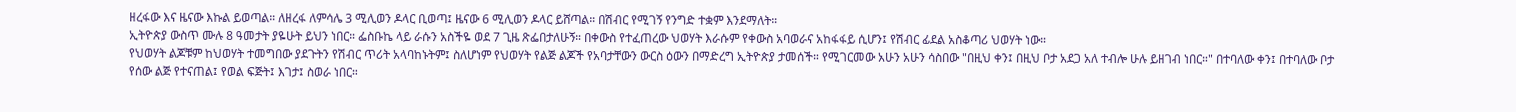ዘረፋው እና ዜናው እኩል ይወጣል። ለዘረፋ ለምሳሌ 3 ሚሊወን ዶላር ቢወጣ፤ ዜናው 6 ሚሊወን ዶላር ይሸጣል። በሽብር የሚገኝ የንግድ ተቋም እንደማለት።
ኢትዮጵያ ውስጥ ሙሉ 8 ዓመታት ያዬሁት ይህን ነበር። ፌስቡኬ ላይ ራሱን አስችዬ ወደ 7 ጊዜ ጽፌበታለሁኝ። በቀውስ የተፈጠረው ህወሃት እራሱም የቀውስ አባወራና አከፋፋይ ሲሆን፤ የሽብር ፊደል አስቆጣሪ ህወሃት ነው።
የህወሃት ልጆቹም ከህወሃት ተመግበው ያደጉትን የሽብር ጥሪት አላባከኑትም፤ ስለሆነም የህወሃት የልጅ ልጆች የአባታቸውን ውርስ ዕውን በማድረግ ኢትዮጵያ ታመሰች። የሚገርመው አሁን አሁን ሳስበው "በዚህ ቀን፤ በዚህ ቦታ አደጋ አለ ተብሎ ሁሉ ይዘገብ ነበር።" በተባለው ቀን፤ በተባለው ቦታ የሰው ልጅ የተናጠል፤ የወል ፍጅት፤ እገታ፤ ስወራ ነበር።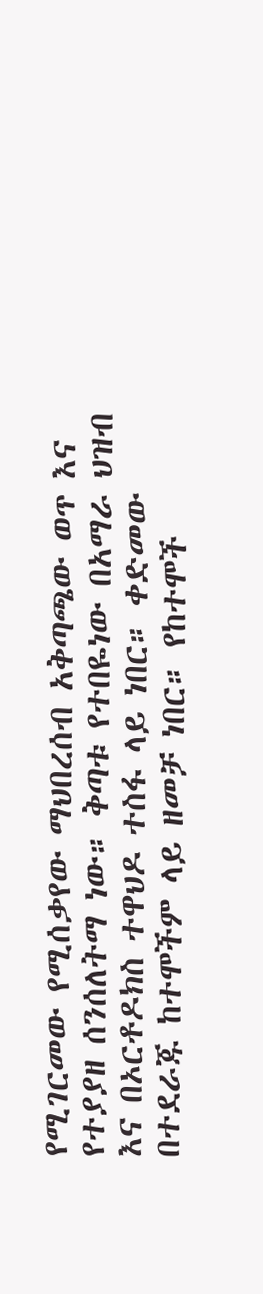የሚገርመው የሚሰቃየው ማህበረሰብ አቅጣጫው ወጥ እና የተያያዘ ሰንሰለትማ ነው። ቅጣቱ የተበዬነው በአማራ ህዝብ እና በኦርቶዶክስ ተዋህዶ ተስፋ ላይ ነበር። ቀድመው በተደራጁ ከተሞችም ላይ ዘመቻ ነበር። የከተሞች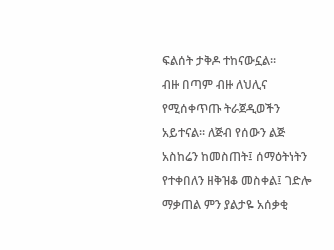ፍልሰት ታቅዶ ተከናውኗል።
ብዙ በጣም ብዙ ለህሊና የሚሰቀጥጡ ትራጀዲወችን አይተናል። ለጅብ የሰውን ልጅ አስከሬን ከመስጠት፤ ሰማዕትነትን የተቀበለን ዘቅዝቆ መስቀል፤ ገድሎ ማቃጠል ምን ያልታዬ አሰቃቂ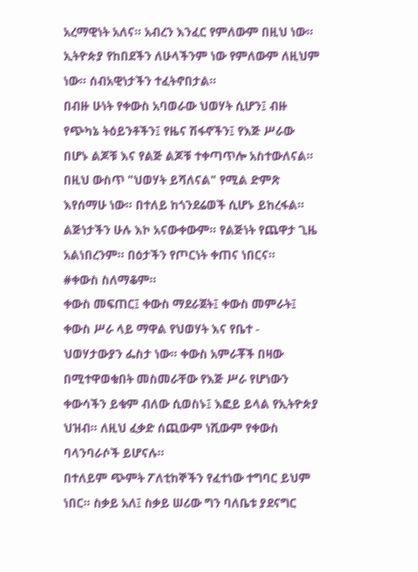አረማዊነት አለና። አብረን እንፈር የምለውም በዚህ ነው። ኢትዮጵያ የከበደችን ለሁላችንም ነው የምለውም ለዚህም ነው። ሰብአዊነታችን ተፈትኖበታል።
በብዙ ሁነት የቀውስ አባወራው ህወሃት ሲሆን፤ ብዙ የጭካኔ ትዕይንቶችን፤ የዜና ሽፋኖችን፤ የእጅ ሥራው በሆኑ ልጆቹ እና የልጅ ልጆቹ ተቀጣጥሎ አስተውለናል። በዚህ ውስጥ "ህወሃት ይሻለናል" የሚል ድምጽ እየሰማሁ ነው። በተለይ ከጎንደሬወች ሲሆኑ ይከረፋል። ልጅነታችን ሁሉ እኮ አናውቀውም። የልጅነት የጨዋታ ጊዜ አልነበረንም። በዕታችን የጦርነት ቀጠና ነበርና።
#ቀውስ ስለማቆም።
ቀውስ መፍጠር፤ ቀውስ ማደራጀት፤ ቀውስ መምራት፤ ቀውስ ሥራ ላይ ማዋል የህወሃት እና የቤተ - ህወሃታውያን ፌስታ ነው። ቀውስ አምራቾች በዛው በሚተዋወቁበት መስመራቸው የእጅ ሥራ የሆነውን ቀውሳችን ይቁም ብለው ሲወስኑ፤ እፎይ ይላል የኢትዮጵያ ህዝብ። ለዚህ ፈቃድ ሰጪውም ነሺውም የቀውስ ባላንባራሶች ይሆናሉ።
በተለይም ጭምት ፖለቲከኞችን የፈተነው ተግባር ይህም ነበር። ስቃይ አለ፤ ስቃይ ሠሪው ግን ባለቤቱ ያደናግር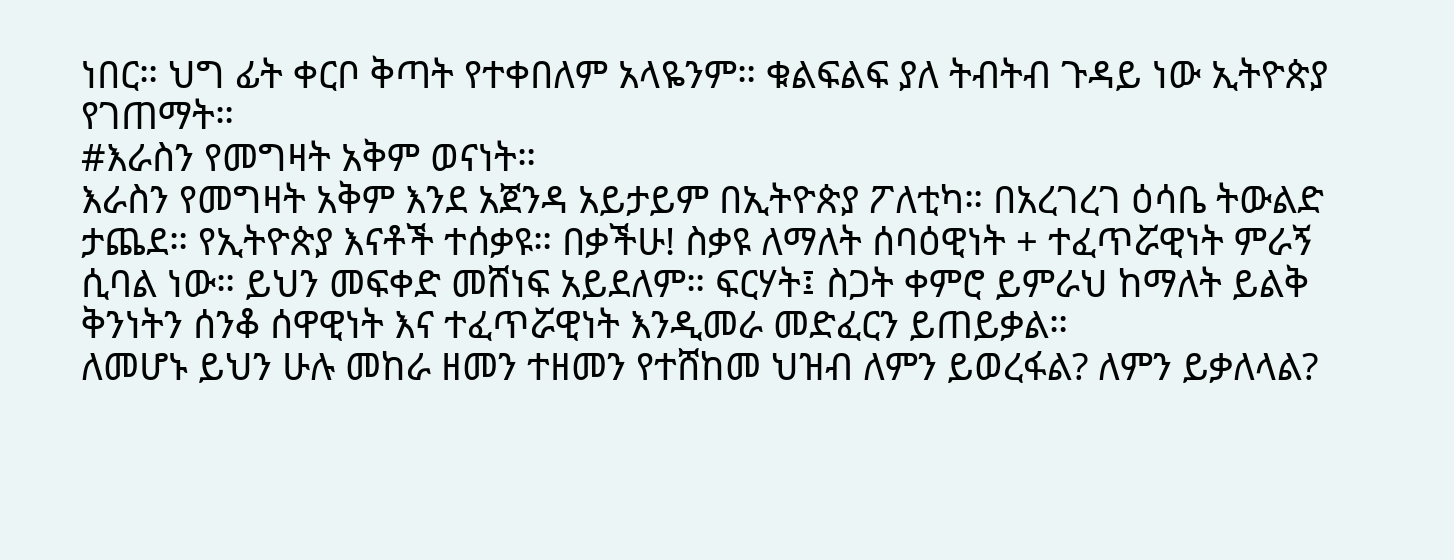ነበር። ህግ ፊት ቀርቦ ቅጣት የተቀበለም አላዬንም። ቁልፍልፍ ያለ ትብትብ ጉዳይ ነው ኢትዮጵያ የገጠማት።
#እራስን የመግዛት አቅም ወናነት።
እራስን የመግዛት አቅም እንደ አጀንዳ አይታይም በኢትዮጵያ ፖለቲካ። በአረገረገ ዕሳቤ ትውልድ ታጨደ። የኢትዮጵያ እናቶች ተሰቃዩ። በቃችሁ! ስቃዩ ለማለት ሰባዕዊነት + ተፈጥሯዊነት ምራኝ ሲባል ነው። ይህን መፍቀድ መሸነፍ አይደለም። ፍርሃት፤ ስጋት ቀምሮ ይምራህ ከማለት ይልቅ ቅንነትን ሰንቆ ሰዋዊነት እና ተፈጥሯዊነት እንዲመራ መድፈርን ይጠይቃል።
ለመሆኑ ይህን ሁሉ መከራ ዘመን ተዘመን የተሸከመ ህዝብ ለምን ይወረፋል? ለምን ይቃለላል?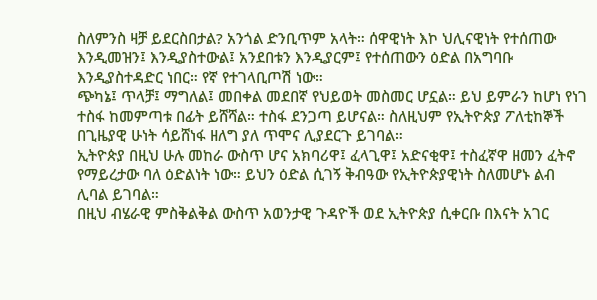ስለምንስ ዛቻ ይደርስበታል? አንጎል ድንቢጥም አላት። ሰዋዊነት እኮ ህሊናዊነት የተሰጠው እንዲመዝን፤ እንዲያስተውል፤ አንደበቱን እንዲያርም፤ የተሰጠውን ዕድል በአግባቡ እንዲያስተዳድር ነበር። የኛ የተገላቢጦሽ ነው።
ጭካኔ፤ ጥላቻ፤ ማግለል፤ መበቀል መደበኛ የህይወት መስመር ሆኗል። ይህ ይምራን ከሆነ የነገ ተስፋ ከመምጣቱ በፊት ይሸሻል። ተስፋ ደንጋጣ ይሆናል። ስለዚህም የኢትዮጵያ ፖለቲከኞች በጊዜያዊ ሁነት ሳይሸነፋ ዘለግ ያለ ጥሞና ሊያደርጉ ይገባል።
ኢትዮጵያ በዚህ ሁሉ መከራ ውስጥ ሆና አክባሪዋ፤ ፈላጊዋ፤ አድናቂዋ፤ ተስፈኛዋ ዘመን ፈትኖ የማይረታው ባለ ዕድልነት ነው። ይህን ዕድል ሲገኝ ቅብዓው የኢትዮጵያዊነት ስለመሆኑ ልብ ሊባል ይገባል።
በዚህ ብሄራዊ ምስቅልቅል ውስጥ አወንታዊ ጉዳዮች ወደ ኢትዮጵያ ሲቀርቡ በእናት አገር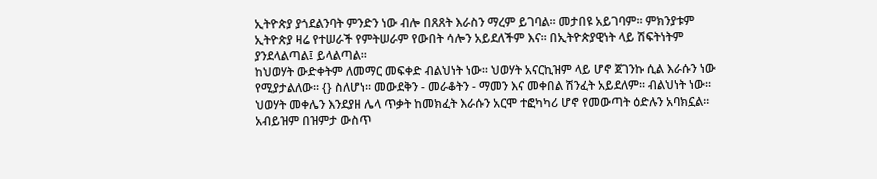ኢትዮጵያ ያጎደልንባት ምንድን ነው ብሎ በጸጸት እራስን ማረም ይገባል። መታበዩ አይገባም። ምክንያቱም ኢትዮጵያ ዛሬ የተሠራች የምትሠራም የውበት ሳሎን አይደለችም እና። በኢትዮጵያዊነት ላይ ሽፍትነትም ያንደላልጣል፤ ይላልጣል።
ከህወሃት ውድቀትም ለመማር መፍቀድ ብልህነት ነው። ህወሃት አናርኪዝም ላይ ሆኖ ጀገንኩ ሲል እራሱን ነው የሚያታልለው። {} ስለሆነ። መውደቅን - መራቆትን - ማመን እና መቀበል ሽንፈት አይደለም። ብልህነት ነው።
ህወሃት መቀሌን እንደያዘ ሌላ ጥቃት ከመክፈት እራሱን አርሞ ተፎካካሪ ሆኖ የመውጣት ዕድሉን አባክኗል። አብይዝም በዝምታ ውስጥ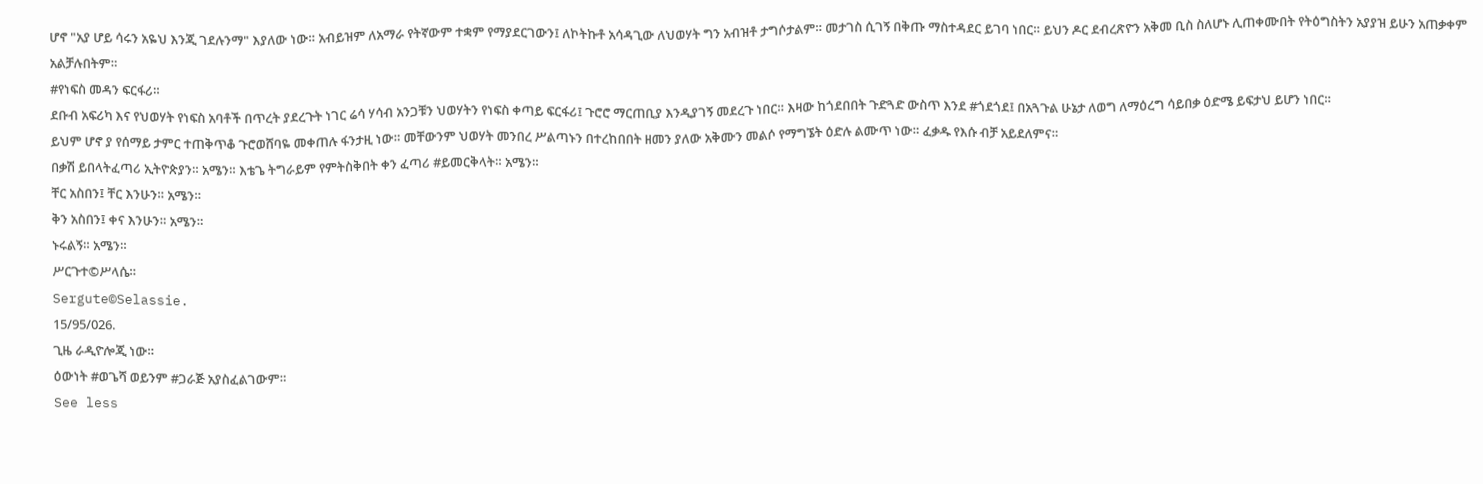ሆኖ "አያ ሆይ ሳሩን አዬህ እንጂ ገደሉንማ" እያለው ነው። አብይዝም ለአማራ የትኛውም ተቋም የማያደርገውን፤ ለኮትኩቶ አሳዳጊው ለህወሃት ግን አብዝቶ ታግሶታልም። መታገስ ሲገኝ በቅጡ ማስተዳደር ይገባ ነበር። ይህን ዶር ደብረጽዮን አቅመ ቢስ ስለሆኑ ሊጠቀሙበት የትዕግስትን አያያዝ ይሁን አጠቃቀም አልቻሉበትም።
#የነፍስ መዳን ፍርፋሪ።
ደቡብ አፍሪካ እና የህወሃት የነፍስ አባቶች በጥረት ያደረጉት ነገር ሬሳ ሃሳብ አንጋቹን ህወሃትን የነፍስ ቀጣይ ፍርፋሪ፤ ጉሮሮ ማርጠቢያ እንዲያገኝ መደረጉ ነበር። እዛው ከጎደበበት ጉድጓድ ውስጥ እንደ #ጎደጎደ፤ በአጓጉል ሁኔታ ለወግ ለማዕረግ ሳይበቃ ዕድሜ ይፍታህ ይሆን ነበር።
ይህም ሆኖ ያ የሰማይ ታምር ተጠቅጥቆ ጉሮወሸባዬ መቀጠሉ ፋንታዚ ነው። መቸውንም ህወሃት መንበረ ሥልጣኑን በተረከበበት ዘመን ያለው አቅሙን መልሶ የማግኜት ዕድሉ ልሙጥ ነው። ፈቃዱ የእሱ ብቻ አይደለምና።
በቃሽ ይበላትፈጣሪ ኢትዮጵያን። አሜን። እቴጌ ትግራይም የምትስቅበት ቀን ፈጣሪ #ይመርቅላት። አሜን።
ቸር አስበን፤ ቸር እንሁን። አሜን።
ቅን አስበን፤ ቀና እንሁን። አሜን።
ኑሩልኝ። አሜን።
ሥርጉተ©ሥላሴ።
Sergute©Selassie.
15/95/026.
ጊዜ ራዲዮሎጂ ነው።
ዕውነት #ወጌሻ ወይንም #ጋራጅ አያስፈልገውም።
See less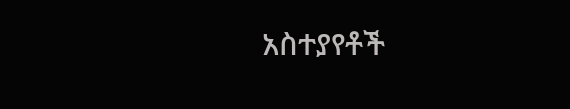አስተያየቶች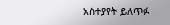አስተያየት ይለጥፉ